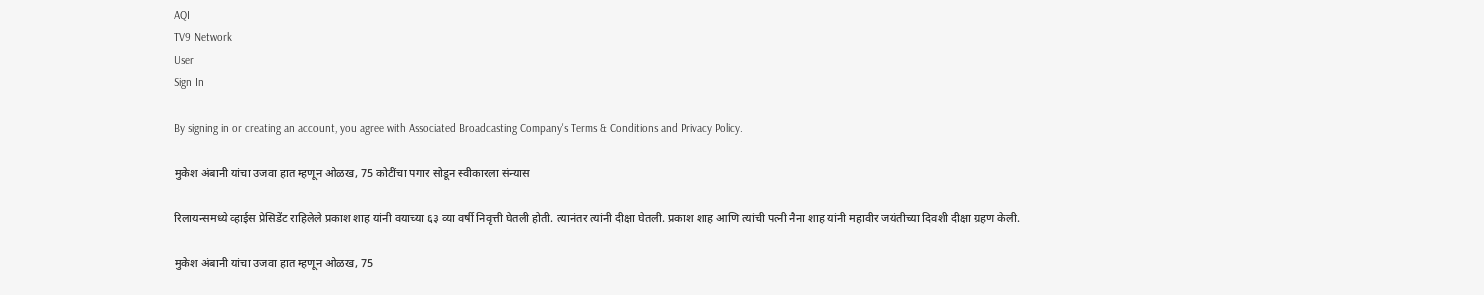AQI
TV9 Network
User
Sign In

By signing in or creating an account, you agree with Associated Broadcasting Company's Terms & Conditions and Privacy Policy.

मुकेश अंबानी यांचा उजवा हात म्हणून ओळख, 75 कोटींचा पगार सोडून स्वीकारला संन्यास

रिलायन्समध्ये व्हाईस प्रेसिडेंट राहिलेले प्रकाश शाह यांनी वयाच्या ६३ व्या वर्षी निवृत्ती घेतली होती. त्यानंतर त्यांनी दीक्षा घेतली. प्रकाश शाह आणि त्यांची पत्नी नैना शाह यांनी महावीर जयंतीच्या दिवशी दीक्षा ग्रहण केली.

मुकेश अंबानी यांचा उजवा हात म्हणून ओळख, 75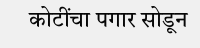कोटींचा पगार सोडून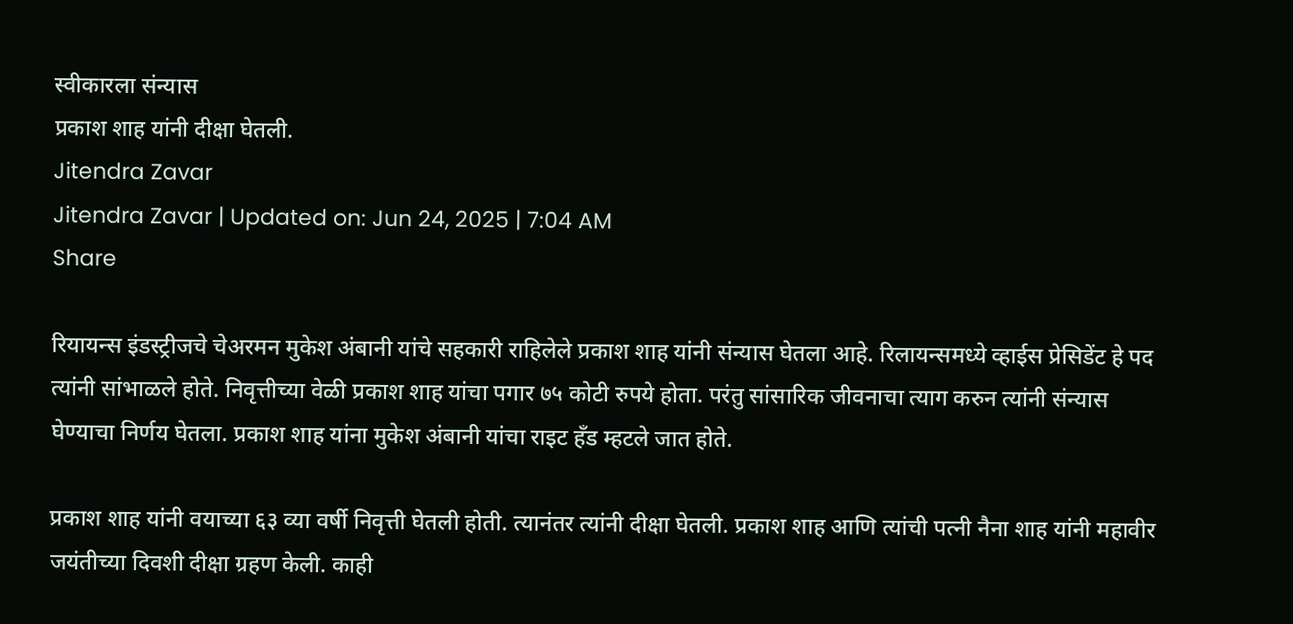स्वीकारला संन्यास
प्रकाश शाह यांनी दीक्षा घेतली.
Jitendra Zavar
Jitendra Zavar | Updated on: Jun 24, 2025 | 7:04 AM
Share

रियायन्स इंडस्ट्रीजचे चेअरमन मुकेश अंबानी यांचे सहकारी राहिलेले प्रकाश शाह यांनी संन्यास घेतला आहे. रिलायन्समध्ये व्हाईस प्रेसिडेंट हे पद त्यांनी सांभाळले होते. निवृत्तीच्या वेळी प्रकाश शाह यांचा पगार ७५ कोटी रुपये होता. परंतु सांसारिक जीवनाचा त्याग करुन त्यांनी संन्यास घेण्याचा निर्णय घेतला. प्रकाश शाह यांना मुकेश अंबानी यांचा राइट हँड म्हटले जात होते.

प्रकाश शाह यांनी वयाच्या ६३ व्या वर्षी निवृत्ती घेतली होती. त्यानंतर त्यांनी दीक्षा घेतली. प्रकाश शाह आणि त्यांची पत्नी नैना शाह यांनी महावीर जयंतीच्या दिवशी दीक्षा ग्रहण केली. काही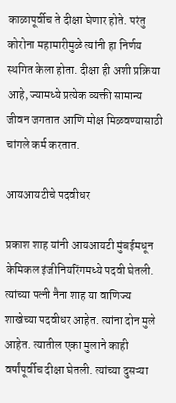काळापूर्वीच ते दीक्षा घेणार होते. परंतु कोरोना महामारीमुळे त्यांनी हा निर्णय स्थगित केला होता. दीक्षा ही अशी प्रक्रिया आहे, ज्यामध्ये प्रत्येक व्यक्ती सामान्य जीवन जगतात आणि मोक्ष मिळवण्यासाठी चांगले कर्म करतात.

आयआयटीचे पदवीधर

प्रकाश शाह यांनी आयआयटी मुंबईमधून केमिकल इंजीनियरिंगमध्ये पदवी घेतली. त्यांच्या पत्नी नैना शाह या वाणिज्य शाखेच्या पदवीधर आहेत. त्यांना दोन मुले आहेत. त्यातील एका मुलाने काही वर्षांपूर्वीच दीक्षा घेतली. त्यांच्या दुसऱ्या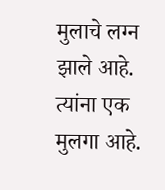मुलाचे लग्न झाले आहे. त्यांना एक मुलगा आहे.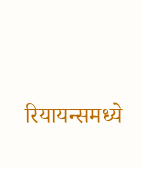रियायन्समध्ये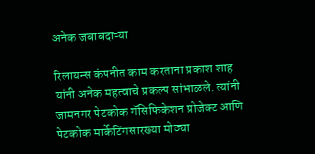अनेक जबाबदाऱ्या

रिलायन्स कंपनीत काम करताना प्रकाश शाह यांनी अनेक महत्वाचे प्रकल्प सांभाळले. त्यांनी जामनगर पेटकोक गॅसिफिकेशन प्रोजेक्ट आणि पेटकोक मार्केटिंगसारख्या मोठ्या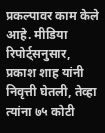प्रकल्पावर काम केले आहे. मीडिया रिपोर्ट्सनुसार, प्रकाश शाह यांनी निवृत्ती घेतली, तेव्हा त्यांना ७५ कोटी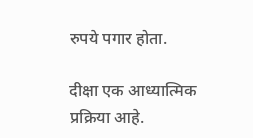रुपये पगार होता.

दीक्षा एक आध्यात्मिक प्रक्रिया आहे.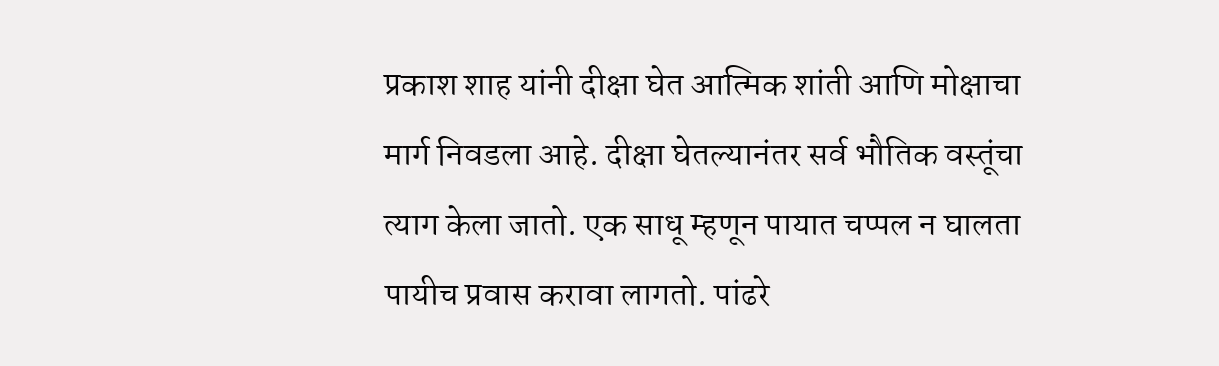प्रकाश शाह यांनी दीक्षा घेत आत्मिक शांती आणि मोक्षाचा मार्ग निवडला आहे. दीक्षा घेतल्यानंतर सर्व भौतिक वस्तूंचा त्याग केला जातो. एक साधू म्हणून पायात चप्पल न घालता पायीच प्रवास करावा लागतो. पांढरे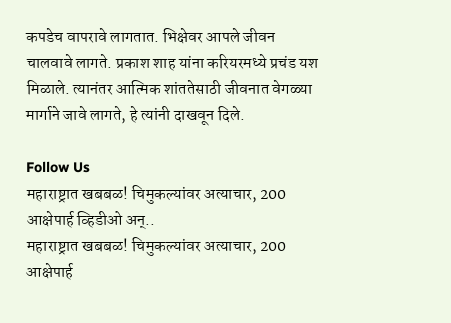कपडेच वापरावे लागतात. भिक्षेवर आपले जीवन चालवावे लागते. प्रकाश शाह यांना करियरमध्ये प्रचंड यश मिळाले. त्यानंतर आत्मिक शांततेसाठी जीवनात वेगळ्या मार्गाने जावे लागते, हे त्यांनी दाखवून दिले.

Follow Us
महाराष्ट्रात खबबळ! चिमुकल्यांवर अत्याचार, 200 आक्षेपार्ह व्हिडीओ अन्..
महाराष्ट्रात खबबळ! चिमुकल्यांवर अत्याचार, 200 आक्षेपार्ह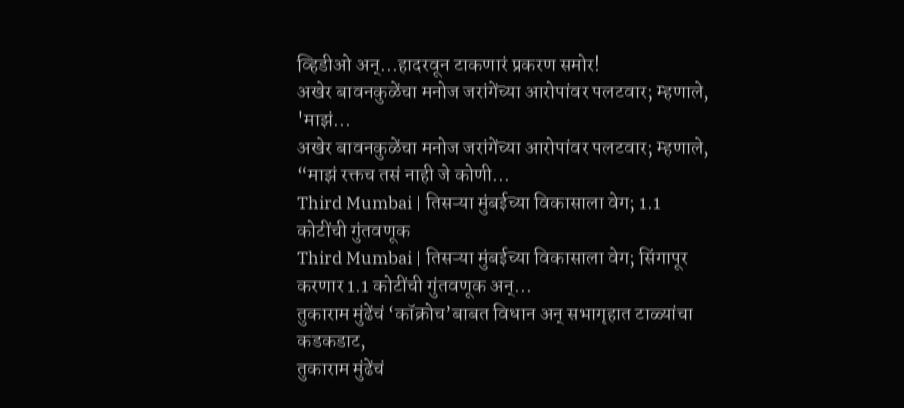व्हिडीओ अन्...हादरवून टाकणारं प्रकरण समोर!
अखेर बावनकुळेंचा मनोज जरांगेंच्या आरोपांवर पलटवार; म्हणाले, 'माझं...
अखेर बावनकुळेंचा मनोज जरांगेंच्या आरोपांवर पलटवार; म्हणाले, “माझं रक्तच तसं नाही जे कोणी...
Third Mumbai | तिसऱ्या मुंबईच्या विकासाला वेग; 1.1 कोटींची गुंतवणूक
Third Mumbai | तिसऱ्या मुंबईच्या विकासाला वेग; सिंगापूर करणार 1.1 कोटींची गुंतवणूक अन्...
तुकाराम मुंढेंचं ‘कॉक्रोच’बाबत विधान अन् सभागृहात टाळ्यांचा कडकडाट,
तुकाराम मुंढेंचं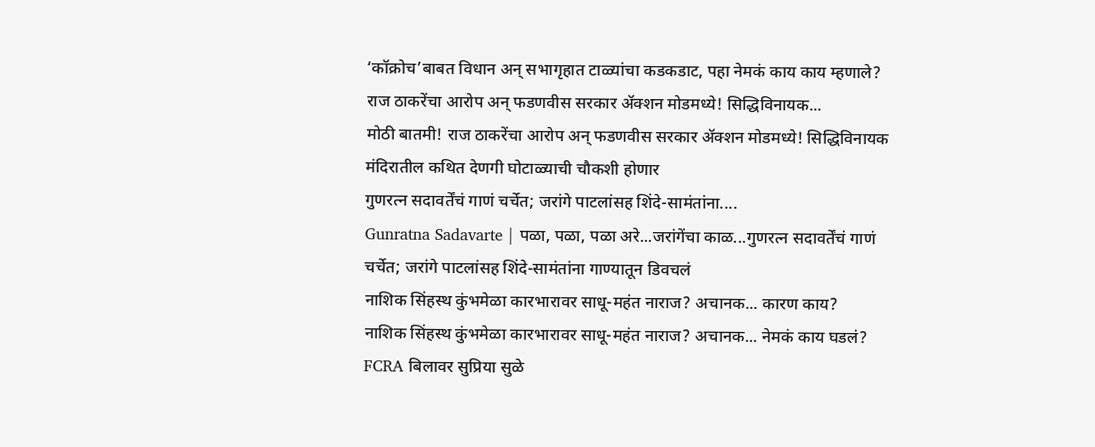‘कॉक्रोच’बाबत विधान अन् सभागृहात टाळ्यांचा कडकडाट, पहा नेमकं काय काय म्हणाले?
राज ठाकरेंचा आरोप अन् फडणवीस सरकार ॲक्शन मोडमध्ये! सिद्धिविनायक...
मोठी बातमी! राज ठाकरेंचा आरोप अन् फडणवीस सरकार ॲक्शन मोडमध्ये! सिद्धिविनायक मंदिरातील कथित देणगी घोटाळ्याची चौकशी होणार
गुणरत्न सदावर्तेंचं गाणं चर्चेत; जरांगे पाटलांसह शिंदे-सामंतांना....
Gunratna Sadavarte | पळा, पळा, पळा अरे...जरांगेंचा काळ...गुणरत्न सदावर्तेंचं गाणं चर्चेत; जरांगे पाटलांसह शिंदे-सामंतांना गाण्यातून डिवचलं
नाशिक सिंहस्थ कुंभमेळा कारभारावर साधू-महंत नाराज? अचानक... कारण काय?
नाशिक सिंहस्थ कुंभमेळा कारभारावर साधू-महंत नाराज? अचानक... नेमकं काय घडलं?
FCRA बिलावर सुप्रिया सुळे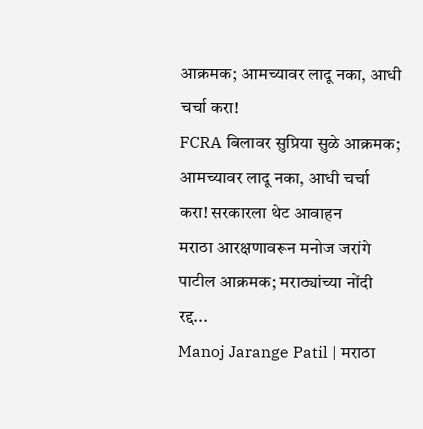आक्रमक; आमच्यावर लादू नका, आधी चर्चा करा!
FCRA बिलावर सुप्रिया सुळे आक्रमक; आमच्यावर लादू नका, आधी चर्चा करा! सरकारला थेट आवाहन
मराठा आरक्षणावरून मनोज जरांगे पाटील आक्रमक; मराठ्यांच्या नोंदी रद्द...
Manoj Jarange Patil | मराठा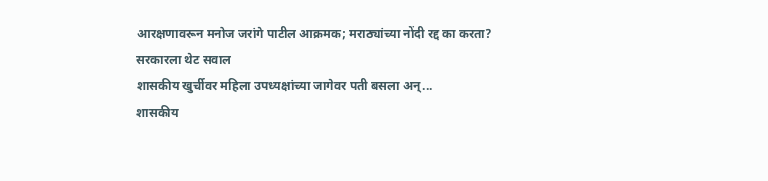आरक्षणावरून मनोज जरांगे पाटील आक्रमक; मराठ्यांच्या नोंदी रद्द का करता? सरकारला थेट सवाल
शासकीय खुर्चीवर महिला उपध्यक्षांच्या जागेवर पती बसला अन्...
शासकीय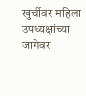खुर्चीवर महिला उपध्यक्षांच्या जागेवर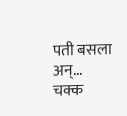पती बसला अन्...  चक्क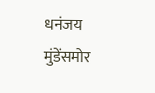धनंजय मुंडेंसमोर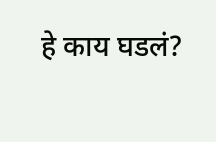हे काय घडलं?